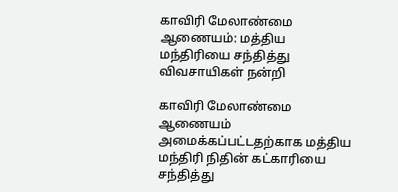காவிரி மேலாண்மை ஆணையம்: மத்திய மந்திரியை சந்தித்து விவசாயிகள் நன்றி

காவிரி மேலாண்மை ஆணையம் அமைக்கப்பட்டதற்காக மத்திய மந்திரி நிதின் கட்காரியை சந்தித்து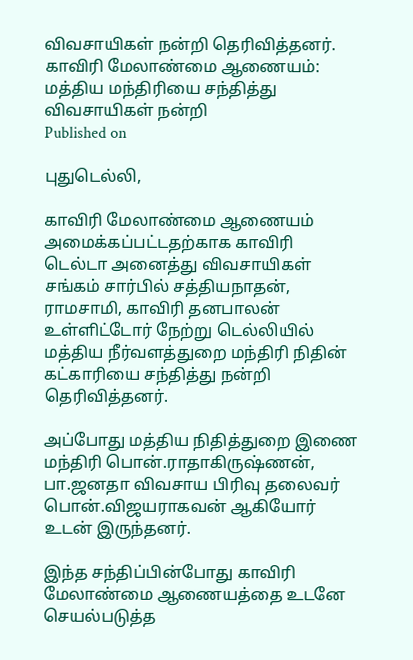விவசாயிகள் நன்றி தெரிவித்தனர்.
காவிரி மேலாண்மை ஆணையம்: மத்திய மந்திரியை சந்தித்து விவசாயிகள் நன்றி
Published on

புதுடெல்லி,

காவிரி மேலாண்மை ஆணையம் அமைக்கப்பட்டதற்காக காவிரி டெல்டா அனைத்து விவசாயிகள் சங்கம் சார்பில் சத்தியநாதன், ராமசாமி, காவிரி தனபாலன் உள்ளிட்டோர் நேற்று டெல்லியில் மத்திய நீர்வளத்துறை மந்திரி நிதின் கட்காரியை சந்தித்து நன்றி தெரிவித்தனர்.

அப்போது மத்திய நிதித்துறை இணை மந்திரி பொன்.ராதாகிருஷ்ணன், பா.ஜனதா விவசாய பிரிவு தலைவர் பொன்.விஜயராகவன் ஆகியோர் உடன் இருந்தனர்.

இந்த சந்திப்பின்போது காவிரி மேலாண்மை ஆணையத்தை உடனே செயல்படுத்த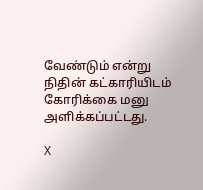வேண்டும் என்று நிதின் கட்காரியிடம் கோரிக்கை மனு அளிக்கப்பட்டது.

X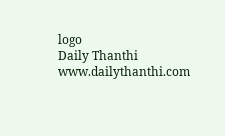logo
Daily Thanthi
www.dailythanthi.com